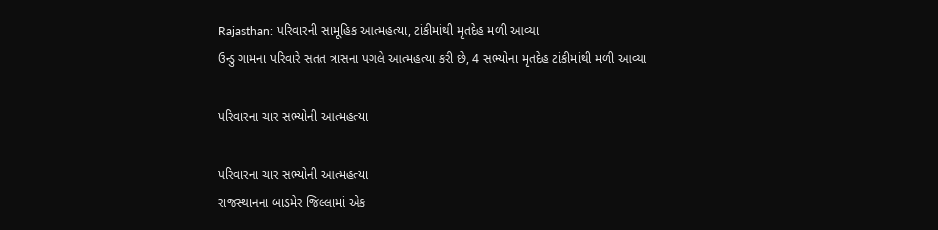Rajasthan: પરિવારની સામૂહિક આત્મહત્યા, ટાંકીમાંથી મૃતદેહ મળી આવ્યા
ઉન્ડુ ગામના પરિવારે સતત ત્રાસના પગલે આત્મહત્યા કરી છે, 4 સભ્યોના મૃતદેહ ટાંકીમાંથી મળી આવ્યા

પરિવારના ચાર સભ્યોની આત્મહત્યા

પરિવારના ચાર સભ્યોની આત્મહત્યા
રાજસ્થાનના બાડમેર જિલ્લામાં એક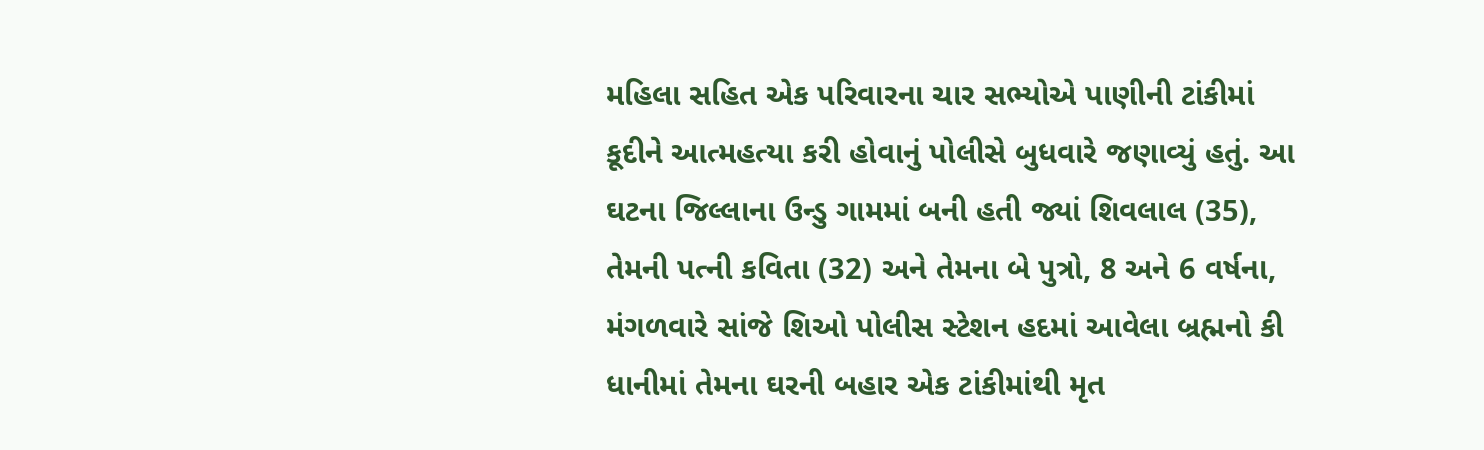મહિલા સહિત એક પરિવારના ચાર સભ્યોએ પાણીની ટાંકીમાં કૂદીને આત્મહત્યા કરી હોવાનું પોલીસે બુધવારે જણાવ્યું હતું. આ ઘટના જિલ્લાના ઉન્ડુ ગામમાં બની હતી જ્યાં શિવલાલ (35), તેમની પત્ની કવિતા (32) અને તેમના બે પુત્રો, 8 અને 6 વર્ષના, મંગળવારે સાંજે શિઓ પોલીસ સ્ટેશન હદમાં આવેલા બ્રહ્મનો કી ધાનીમાં તેમના ઘરની બહાર એક ટાંકીમાંથી મૃત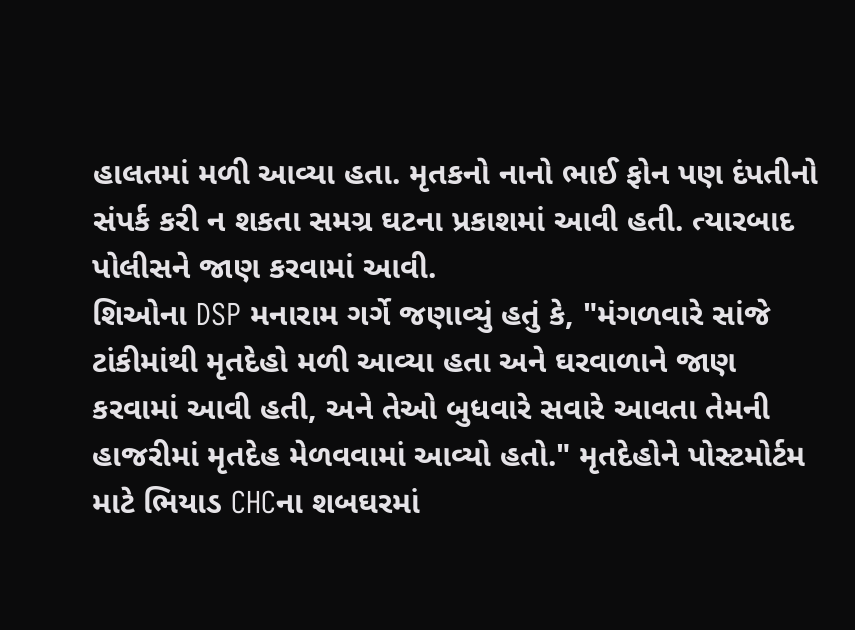હાલતમાં મળી આવ્યા હતા. મૃતકનો નાનો ભાઈ ફોન પણ દંપતીનો સંપર્ક કરી ન શકતા સમગ્ર ઘટના પ્રકાશમાં આવી હતી. ત્યારબાદ પોલીસને જાણ કરવામાં આવી.
શિઓના DSP મનારામ ગર્ગે જણાવ્યું હતું કે, "મંગળવારે સાંજે ટાંકીમાંથી મૃતદેહો મળી આવ્યા હતા અને ઘરવાળાને જાણ કરવામાં આવી હતી, અને તેઓ બુધવારે સવારે આવતા તેમની હાજરીમાં મૃતદેહ મેળવવામાં આવ્યો હતો." મૃતદેહોને પોસ્ટમોર્ટમ માટે ભિયાડ CHCના શબઘરમાં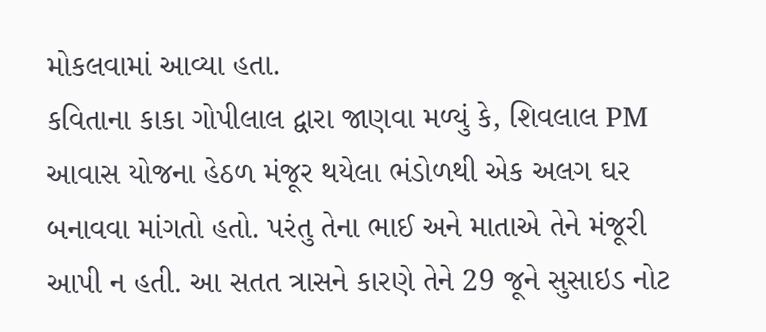મોકલવામાં આવ્યા હતા.
કવિતાના કાકા ગોપીલાલ દ્વારા જાણવા મળ્યું કે, શિવલાલ PM આવાસ યોજના હેઠળ મંજૂર થયેલા ભંડોળથી એક અલગ ઘર બનાવવા માંગતો હતો. પરંતુ તેના ભાઈ અને માતાએ તેને મંજૂરી આપી ન હતી. આ સતત ત્રાસને કારણે તેને 29 જૂને સુસાઇડ નોટ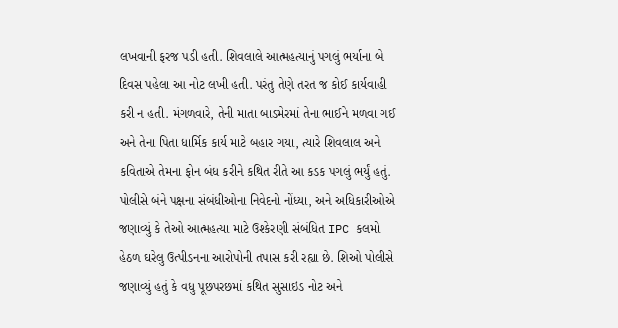લખવાની ફરજ પડી હતી. શિવલાલે આત્મહત્યાનું પગલું ભર્યાના બે દિવસ પહેલા આ નોટ લખી હતી. પરંતુ તેણે તરત જ કોઈ કાર્યવાહી કરી ન હતી. મંગળવારે, તેની માતા બાડમેરમાં તેના ભાઈને મળવા ગઈ અને તેના પિતા ધાર્મિક કાર્ય માટે બહાર ગયા, ત્યારે શિવલાલ અને કવિતાએ તેમના ફોન બંધ કરીને કથિત રીતે આ કડક પગલું ભર્યું હતું.
પોલીસે બંને પક્ષના સંબંધીઓના નિવેદનો નોંધ્યા, અને અધિકારીઓએ જણાવ્યું કે તેઓ આત્મહત્યા માટે ઉશ્કેરણી સંબંધિત IPC કલમો હેઠળ ઘરેલુ ઉત્પીડનના આરોપોની તપાસ કરી રહ્યા છે. શિઓ પોલીસે જણાવ્યું હતું કે વધુ પૂછપરછમાં કથિત સુસાઇડ નોટ અને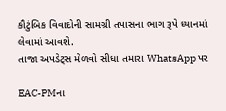કૌટુંબિક વિવાદોની સામગ્રી તપાસના ભાગ રૂપે ધ્યાનમાં લેવામાં આવશે.
તાજા અપડેટ્સ મેળવો સીધા તમારા WhatsApp પર

EAC-PMના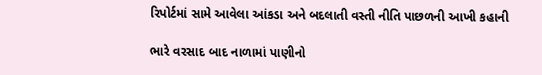રિપોર્ટમાં સામે આવેલા આંકડા અને બદલાતી વસ્તી નીતિ પાછળની આખી કહાની

ભારે વરસાદ બાદ નાળામાં પાણીનો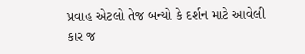પ્રવાહ એટલો તેજ બન્યો કે દર્શન માટે આવેલી કાર જ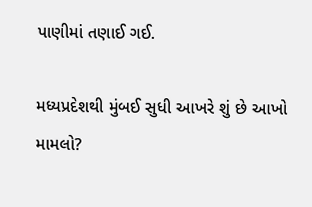પાણીમાં તણાઈ ગઈ.

મધ્યપ્રદેશથી મુંબઈ સુધી આખરે શું છે આખો મામલો?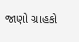જાણો ગ્રાહકો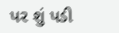પર શું પડી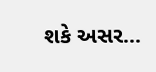શકે અસર...